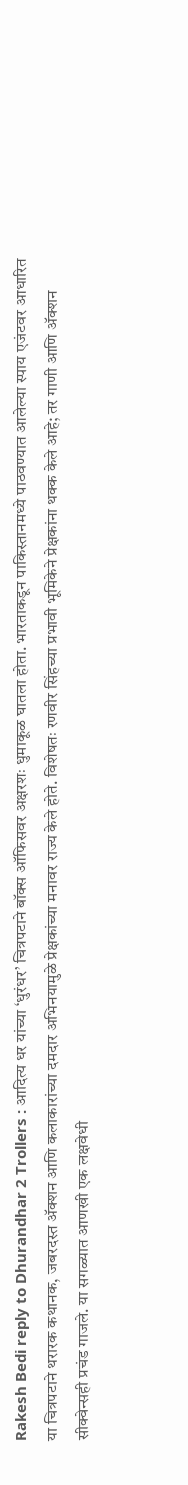Rakesh Bedi reply to Dhurandhar 2 Trollers : आदित्य धर यांच्या ‘धुरंधर’ चित्रपटाने बॉक्स ऑफिसवर अक्षरशः धुमाकूळ घातला होता. भारताकडून पाकिस्तानमध्ये पाठवण्यात आलेल्या स्पाय एजंटवर आधारित या चित्रपटाने थरारक कथानक, जबरदस्त ॲक्शन आणि कलाकारांच्या दमदार अभिनयामुळे प्रेक्षकांच्या मनावर राज्य केले होते. विशेषतः रणवीर सिंहच्या प्रभावी भूमिकेने प्रेक्षकांना थक्क केले आहे; तर गाणी आणि ॲक्शन सीक्वेन्सही प्रचंड गाजले. या सगळ्यात आणखी एक लक्षवेधी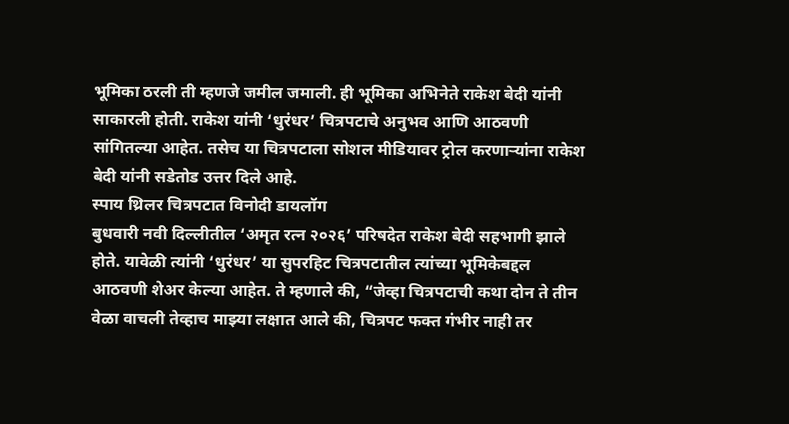भूमिका ठरली ती म्हणजे जमील जमाली. ही भूमिका अभिनेते राकेश बेदी यांनी साकारली होती. राकेश यांनी ‘धुरंधर’ चित्रपटाचे अनुभव आणि आठवणी सांगितल्या आहेत. तसेच या चित्रपटाला सोशल मीडियावर ट्रोल करणाऱ्यांना राकेश बेदी यांनी सडेतोड उत्तर दिले आहे.
स्पाय थ्रिलर चित्रपटात विनोदी डायलॉग
बुधवारी नवी दिल्लीतील ‘अमृत रत्न २०२६’ परिषदेत राकेश बेदी सहभागी झाले होते. यावेळी त्यांनी ‘धुरंधर’ या सुपरहिट चित्रपटातील त्यांच्या भूमिकेबद्दल आठवणी शेअर केल्या आहेत. ते म्हणाले की, “जेव्हा चित्रपटाची कथा दोन ते तीन वेळा वाचली तेव्हाच माझ्या लक्षात आले की, चित्रपट फक्त गंभीर नाही तर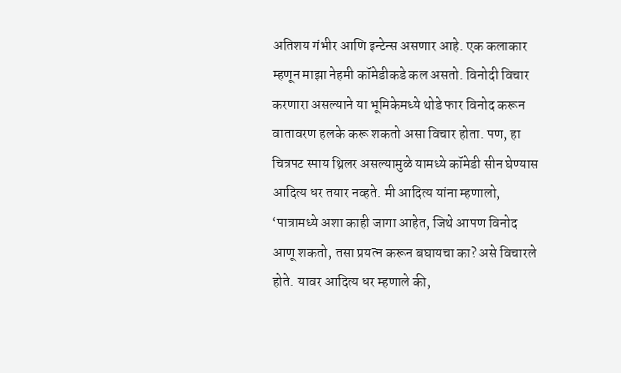अतिशय गंभीर आणि इन्टेन्स असणार आहे. एक कलाकार म्हणून माझा नेहमी कॉमेडीकडे कल असतो. विनोदी विचार करणारा असल्याने या भूमिकेमध्ये थोडे फार विनोद करून वातावरण हलके करू शकतो असा विचार होता. पण, हा चित्रपट स्पाय थ्रिलर असल्यामुळे यामध्ये कॉमेडी सीन घेण्यास आदित्य धर तयार नव्हते. मी आदित्य यांना म्हणालो, ‘पात्रामध्ये अशा काही जागा आहेत, जिथे आपण विनोद आणू शकतो, तसा प्रयत्न करून बघायचा का? असे विचारले होते. यावर आदित्य धर म्हणाले की,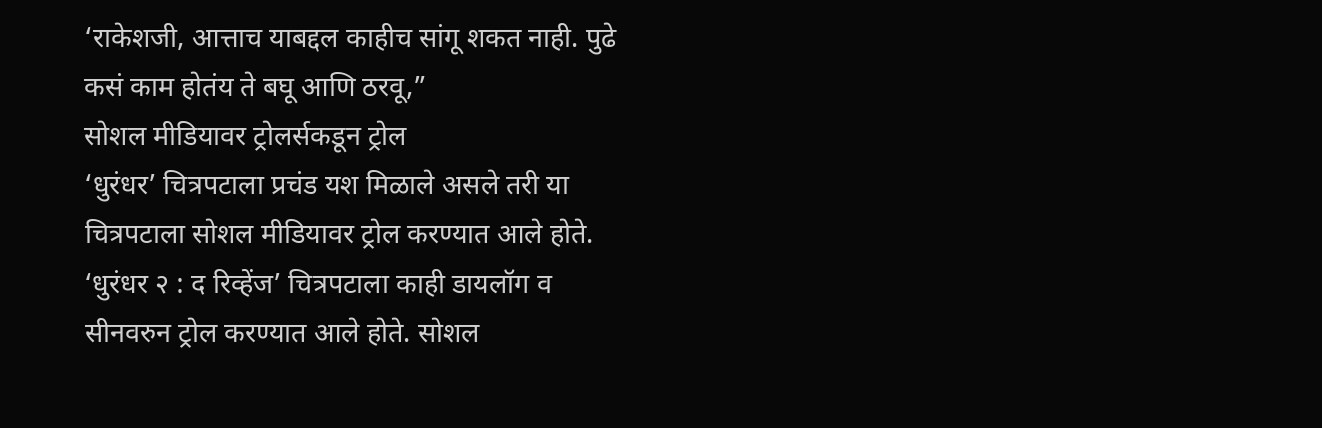‘राकेशजी, आत्ताच याबद्दल काहीच सांगू शकत नाही. पुढे कसं काम होतंय ते बघू आणि ठरवू,”
सोशल मीडियावर ट्रोलर्सकडून ट्रोल
‘धुरंधर’ चित्रपटाला प्रचंड यश मिळाले असले तरी या चित्रपटाला सोशल मीडियावर ट्रोल करण्यात आले होते. ‘धुरंधर २ : द रिव्हेंज’ चित्रपटाला काही डायलॉग व सीनवरुन ट्रोल करण्यात आले होते. सोशल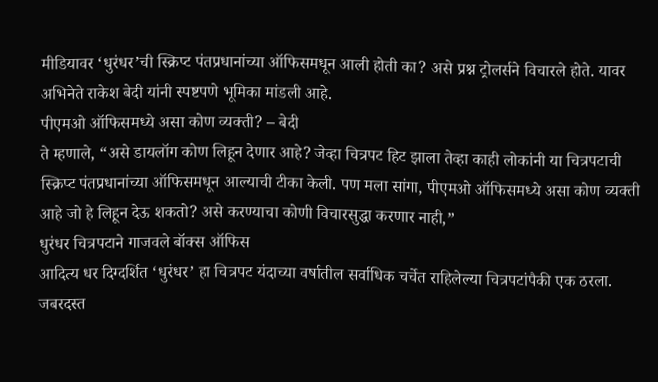मीडियावर ‘धुरंधर’ची स्क्रिप्ट पंतप्रधानांच्या ऑफिसमधून आली होती का? असे प्रश्न ट्रोलर्सने विचारले होते. यावर अभिनेते राकेश बेदी यांनी स्पष्टपणे भूमिका मांडली आहे.
पीएमओ ऑफिसमध्ये असा कोण व्यक्ती? – बेदी
ते म्हणाले, “असे डायलॉग कोण लिहून देणार आहे? जेव्हा चित्रपट हिट झाला तेव्हा काही लोकांनी या चित्रपटाची स्क्रिप्ट पंतप्रधानांच्या ऑफिसमधून आल्याची टीका केली. पण मला सांगा, पीएमओ ऑफिसमध्ये असा कोण व्यक्ती आहे जो हे लिहून देऊ शकतो? असे करण्याचा कोणी विचारसुद्धा करणार नाही,”
धुरंधर चित्रपटाने गाजवले बॉक्स ऑफिस
आदित्य धर दिग्दर्शित ‘धुरंधर’ हा चित्रपट यंदाच्या वर्षातील सर्वाधिक चर्चेत राहिलेल्या चित्रपटांपैकी एक ठरला. जबरदस्त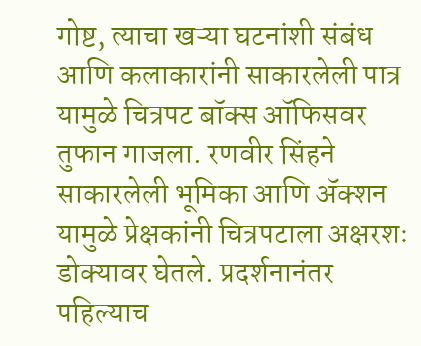गोष्ट, त्याचा खऱ्या घटनांशी संबंध आणि कलाकारांनी साकारलेली पात्र यामुळे चित्रपट बॉक्स ऑफिसवर तुफान गाजला. रणवीर सिंहने साकारलेली भूमिका आणि ॲक्शन यामुळे प्रेक्षकांनी चित्रपटाला अक्षरशः डोक्यावर घेतले. प्रदर्शनानंतर पहिल्याच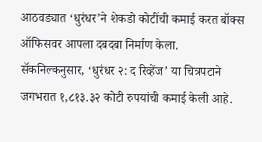आठवड्यात ‘धुरंधर’ने शेकडो कोटींची कमाई करत बॉक्स ऑफिसवर आपला दबदबा निर्माण केला. सॅकनिल्कनुसार, ‘धुरंधर २: द रिव्हेंज’ या चित्रपटाने जगभरात १,८१३.३२ कोटी रुपयांची कमाई केली आहे.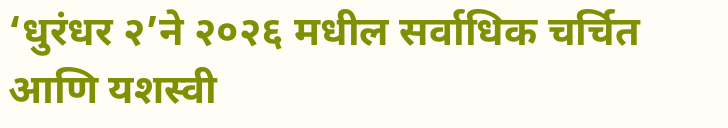‘धुरंधर २’ने २०२६ मधील सर्वाधिक चर्चित आणि यशस्वी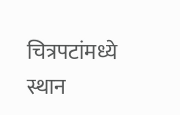चित्रपटांमध्ये स्थान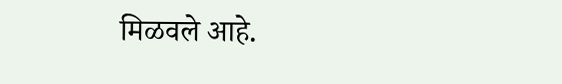मिळवले आहे.